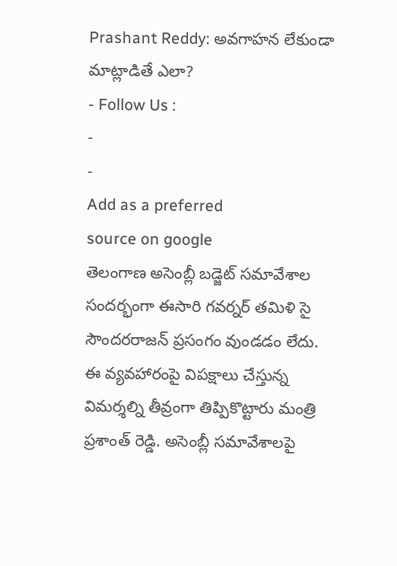Prashant Reddy: అవగాహన లేకుండా మాట్లాడితే ఎలా?
- Follow Us :
-
-
Add as a preferred
source on google
తెలంగాణ అసెంబ్లీ బడ్జెట్ సమావేశాల సందర్భంగా ఈసారి గవర్నర్ తమిళి సై సౌందరరాజన్ ప్రసంగం వుండడం లేదు. ఈ వ్యవహారంపై విపక్షాలు చేస్తున్న విమర్శల్ని తీవ్రంగా తిప్పికొట్టారు మంత్రి ప్రశాంత్ రెడ్డి. అసెంబ్లీ సమావేశాలపై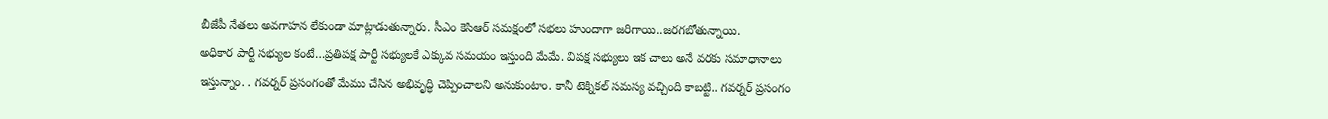బీజేపీ నేతలు అవగాహన లేకుండా మాట్లాడుతున్నారు. సీఎం కెసిఆర్ సమక్షంలో సభలు హుందాగా జరిగాయి..జరగబోతున్నాయి.
అధికార పార్టీ సభ్యుల కంటే…ప్రతిపక్ష పార్టీ సభ్యులకే ఎక్కువ సమయం ఇస్తుంది మేమే. విపక్ష సభ్యులు ఇక చాలు అనే వరకు సమాధానాలు ఇస్తున్నాం. . గవర్నర్ ప్రసంగంతో మేము చేసిన అభివృద్ధి చెప్పించాలని అనుకుంటాం. కానీ టెక్నికల్ సమస్య వచ్చింది కాబట్టి.. గవర్నర్ ప్రసంగం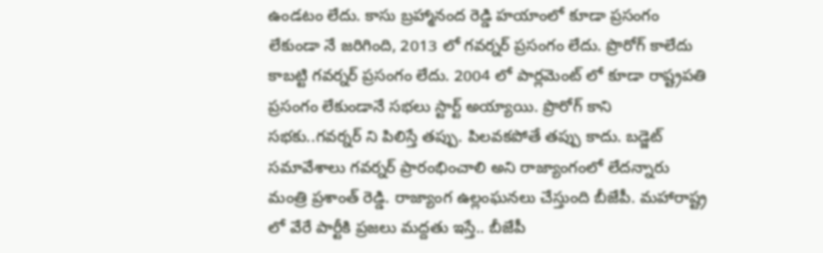ఉండటం లేదు. కాసు బ్రహ్మానంద రెడ్డి హయాంలో కూడా ప్రసంగం లేకుండా నే జరిగింది, 2013 లో గవర్నర్ ప్రసంగం లేదు. ప్రొరోగ్ కాలేదు కాబట్టి గవర్నర్ ప్రసంగం లేదు. 2004 లో పార్లమెంట్ లో కూడా రాష్ట్రపతి ప్రసంగం లేకుండానే సభలు స్టార్ట్ అయ్యాయి. ప్రొరోగ్ కాని సభకు..గవర్నర్ ని పిలిస్తే తప్పు. పిలవకపోతే తప్పు కాదు. బడ్జెట్ సమావేశాలు గవర్నర్ ప్రారంభించాలి అని రాజ్యాంగంలో లేదన్నారు మంత్రి ప్రశాంత్ రెడ్డి. రాజ్యాంగ ఉల్లంఘనలు చేస్తుంది బీజేపీ. మహారాష్ట్ర లో వేరే పార్టీకి ప్రజలు మద్దతు ఇస్తే.. బీజేపీ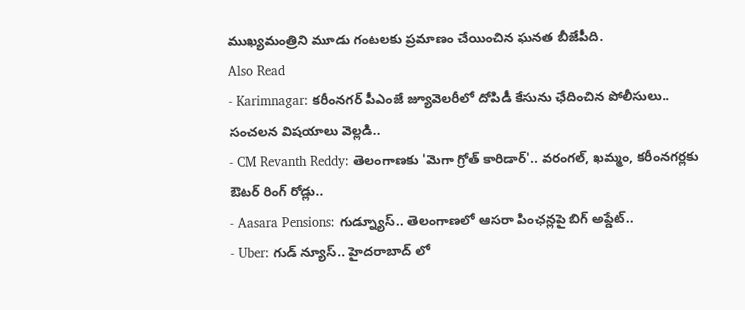ముఖ్యమంత్రిని మూడు గంటలకు ప్రమాణం చేయించిన ఘనత బీజేపీది.
Also Read
- Karimnagar: కరీంనగర్ పీఎంజే జ్యూవెలరీలో దోపిడీ కేసును ఛేదించిన పోలీసులు.. సంచలన విషయాలు వెల్లడి..
- CM Revanth Reddy: తెలంగాణకు 'మెగా గ్రోత్ కారిడార్'.. వరంగల్, ఖమ్మం, కరీంనగర్లకు ఔటర్ రింగ్ రోడ్లు..
- Aasara Pensions: గుడ్న్యూస్.. తెలంగాణలో ఆసరా పింఛన్లపై బిగ్ అప్డేట్..
- Uber: గుడ్ న్యూస్.. హైదరాబాద్ లో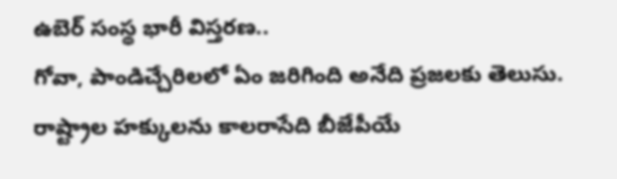ఉబెర్ సంస్థ భారీ విస్తరణ..
గోవా, పాండిచ్చేరిలలో ఏం జరిగింది అనేది ప్రజలకు తెలుసు. రాష్ట్రాల హక్కులను కాలరాసేది బీజేపీయే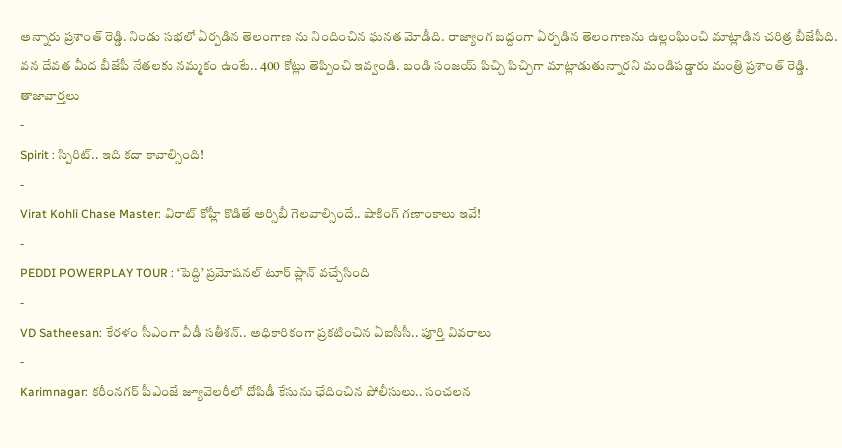అన్నారు ప్రశాంత్ రెడ్డి. నిండు సభలో ఏర్పడిన తెలంగాణ ను నిందించిన ఘనత మోడీది. రాజ్యాంగ బద్దంగా ఏర్పడిన తెలంగాణను ఉల్లంఘించి మాట్లాడిన చరిత్ర బీజేపీది. వన దేవత మీద బీజేపీ నేతలకు నమ్మకం ఉంటే.. 400 కోట్లు తెప్పించి ఇవ్వండి. బండి సంజయ్ పిచ్చి పిచ్చిగా మాట్లాడుతున్నారని మండిపడ్డారు మంత్రి ప్రశాంత్ రెడ్డి.
తాజావార్తలు
-
Spirit : స్పిరిట్.. ఇది కదా కావాల్సింది!
-
Virat Kohli Chase Master: విరాట్ కోహ్లీ కొడితే అర్సిబీ గెలవాల్సిందే.. షాకింగ్ గణాంకాలు ఇవే!
-
PEDDI POWERPLAY TOUR : ‘పెద్ది’ ప్రమోషనల్ టూర్ ప్లాన్ వచ్చేసింది
-
VD Satheesan: కేరళం సీఎంగా వీడీ సతీశన్.. అధికారికంగా ప్రకటించిన ఏఐసీసీ.. పూర్తి వివరాలు
-
Karimnagar: కరీంనగర్ పీఎంజే జ్యూవెలరీలో దోపిడీ కేసును ఛేదించిన పోలీసులు.. సంచలన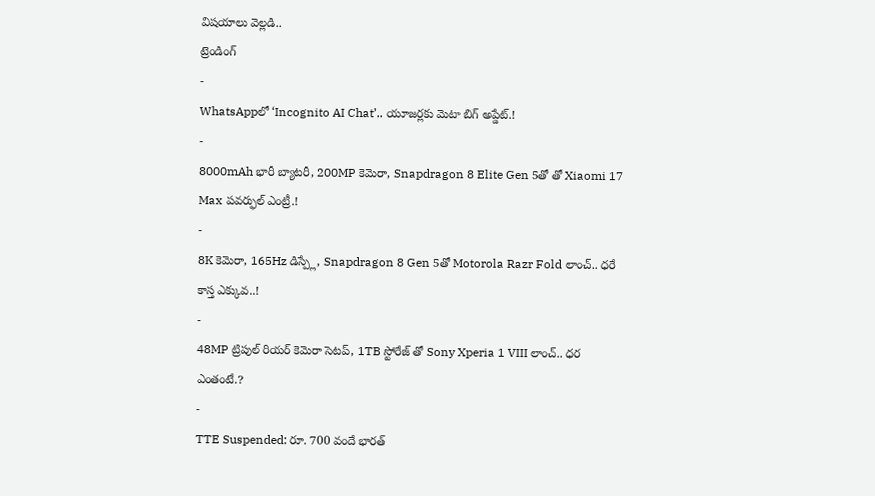విషయాలు వెల్లడి..
ట్రెండింగ్
-
WhatsAppలో ‘Incognito AI Chat’.. యూజర్లకు మెటా బిగ్ అప్డేట్.!
-
8000mAh భారీ బ్యాటరీ, 200MP కెమెరా, Snapdragon 8 Elite Gen 5తో తో Xiaomi 17 Max పవర్ఫుల్ ఎంట్రీ.!
-
8K కెమెరా, 165Hz డిస్ప్లే, Snapdragon 8 Gen 5తో Motorola Razr Fold లాంచ్.. ధరే కాస్త ఎక్కువ..!
-
48MP ట్రిపుల్ రియర్ కెమెరా సెటప్, 1TB స్టోరేజ్ తో Sony Xperia 1 VIII లాంచ్.. ధర ఎంతంటే.?
-
TTE Suspended: రూ. 700 వందే భారత్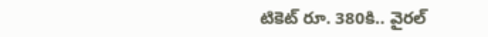టికెట్ రూ. 380కి.. వైరల్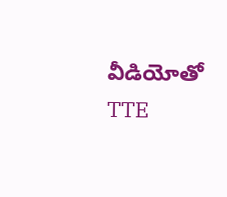వీడియోతో TTE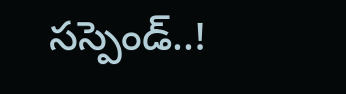సస్పెండ్..!